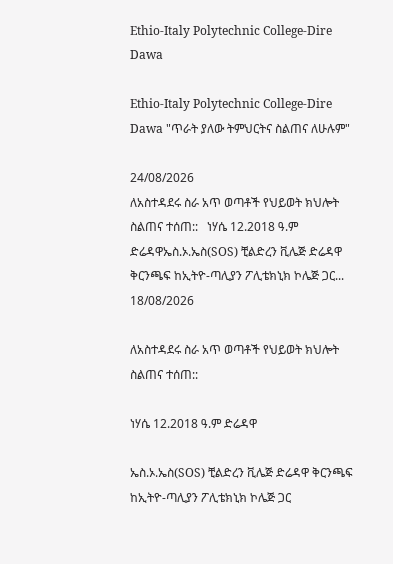Ethio-Italy Polytechnic College-Dire Dawa

Ethio-Italy Polytechnic College-Dire Dawa "ጥራት ያለው ትምህርትና ስልጠና ለሁሉም"

24/08/2026
ለአስተዳደሩ ስራ አጥ ወጣቶች የህይወት ክህሎት ስልጠና ተሰጠ::   ነሃሴ 12.2018 ዓ.ም ድሬዳዋኤስ.ኦ.ኤስ(SOS) ቺልድረን ቪሌጅ ድሬዳዋ ቅርንጫፍ ከኢትዮ-ጣሊያን ፖሊቴክኒክ ኮሌጅ ጋር...
18/08/2026

ለአስተዳደሩ ስራ አጥ ወጣቶች የህይወት ክህሎት ስልጠና ተሰጠ::

ነሃሴ 12.2018 ዓ.ም ድሬዳዋ

ኤስ.ኦ.ኤስ(SOS) ቺልድረን ቪሌጅ ድሬዳዋ ቅርንጫፍ ከኢትዮ-ጣሊያን ፖሊቴክኒክ ኮሌጅ ጋር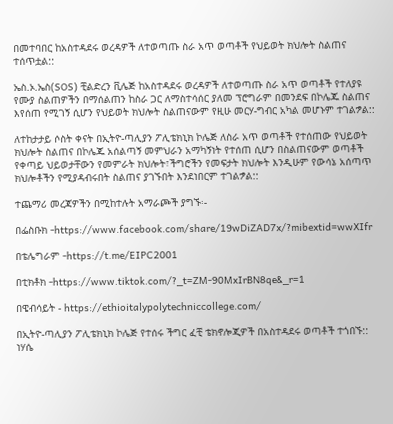በመተባበር ከአስተዳደሩ ወረዳዎች ለተወጣጡ ስራ አጥ ወጣቶች የህይወት ክህሎት ስልጠና ተሰጥቷል::

ኤስ.ኦ.ኤስ(SOS) ቺልድረን ቪሌጅ ከአስተዳደሩ ወረዳዎች ለተወጣጡ ስራ አጥ ወጣቶች የተለያዩ የሙያ ስልጠዎችን በማሰልጠን ከስራ ጋር ለማስተሳሰር ያለመ ፕሮግራም በመንደፍ በኮሌጁ ስልጠና እየሰጠ የሚገኝ ሲሆን የህይወት ክህሎት ስልጠናውም የዚሁ መርሃ-ግብር አካል መሆኑም ተገልፇል::

ለተከታታይ ሶስት ቀናት በኢትዮ-ጣሊያን ፖሊቴክኒክ ኮሌጅ ለስራ አጥ ወጣቶች የተሰጠው የህይወት ክህሎት ስልጠና በኮሌጁ አሰልጣኝ መምህራን አማካኝነት የተሰጠ ሲሆን በስልጠናውም ወጣቶች የቀጣይ ህይወታቸውን የመምራት ክህሎት፣ችግሮችን የመፍታት ክህሎት እንዲሁም የውሳኔ አሰጣጥ ክህሎቶችን የሚያዳብሩበት ስልጠና ያገኙበት እንደነበርም ተገልፇል::

ተጨማሪ መረጃዎችን በሚከተሉት አማራጮች ያግኙ፡-

በፌስቡክ -https://www.facebook.com/share/19wDiZAD7x/?mibextid=wwXIfr

በቴሌግራም -https://t.me/EIPC2001

በቲክቶክ -https://www.tiktok.com/?_t=ZM-90MxIrBN8qe&_r=1

በዌብሳይት - https://ethioitalypolytechniccollege.com/

በኢትዮ-ጣሊያን ፖሊቴክኒክ ኮሌጅ የተሰሩ ችግር ፈቺ ቴክኖሎጂዎች በአስተዳደሩ ወጣቶች ተጎበኙ::   ነሃሴ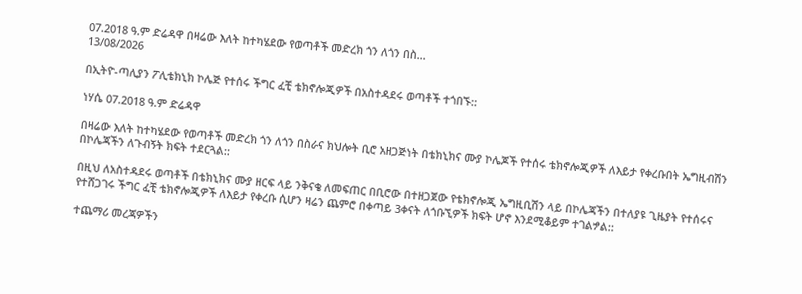07.2018 ዓ.ም ድሬዳዋ በዛሬው እለት ከተካሄደው የወጣቶች መድረክ ጎን ለጎን በስ...
13/08/2026

በኢትዮ-ጣሊያን ፖሊቴክኒክ ኮሌጅ የተሰሩ ችግር ፈቺ ቴክኖሎጂዎች በአስተዳደሩ ወጣቶች ተጎበኙ::

ነሃሴ 07.2018 ዓ.ም ድሬዳዋ

በዛሬው እለት ከተካሄደው የወጣቶች መድረክ ጎን ለጎን በስራና ክህሎት ቢሮ አዘጋጅነት በቴክኒክና ሙያ ኮሌጆች የተሰሩ ቴክኖሎጂዎች ለእይታ የቀረቡበት ኤግዚብሽን በኮሌጃችን ለጉብኝት ክፍት ተደርጓል::

በዚህ ለአስተዳደሩ ወጣቶች በቴክኒክና ሙያ ዘርፍ ላይ ንቅናቄ ለመፍጠር በቢሮው በተዘጋጀው የቴክኖሎጂ ኤግዚቢሽን ላይ በኮሌጃችን በተለያዩ ጊዜያት የተሰሩና የተሸጋገሩ ችግር ፈቺ ቴክኖሎጂዎች ለእይታ የቀረቡ ሲሆን ዛሬን ጨምሮ በቀጣይ 3ቀናት ለጎቡኚዎች ክፍት ሆኖ እንደሚቆይም ተገልፇል::

ተጨማሪ መረጃዎችን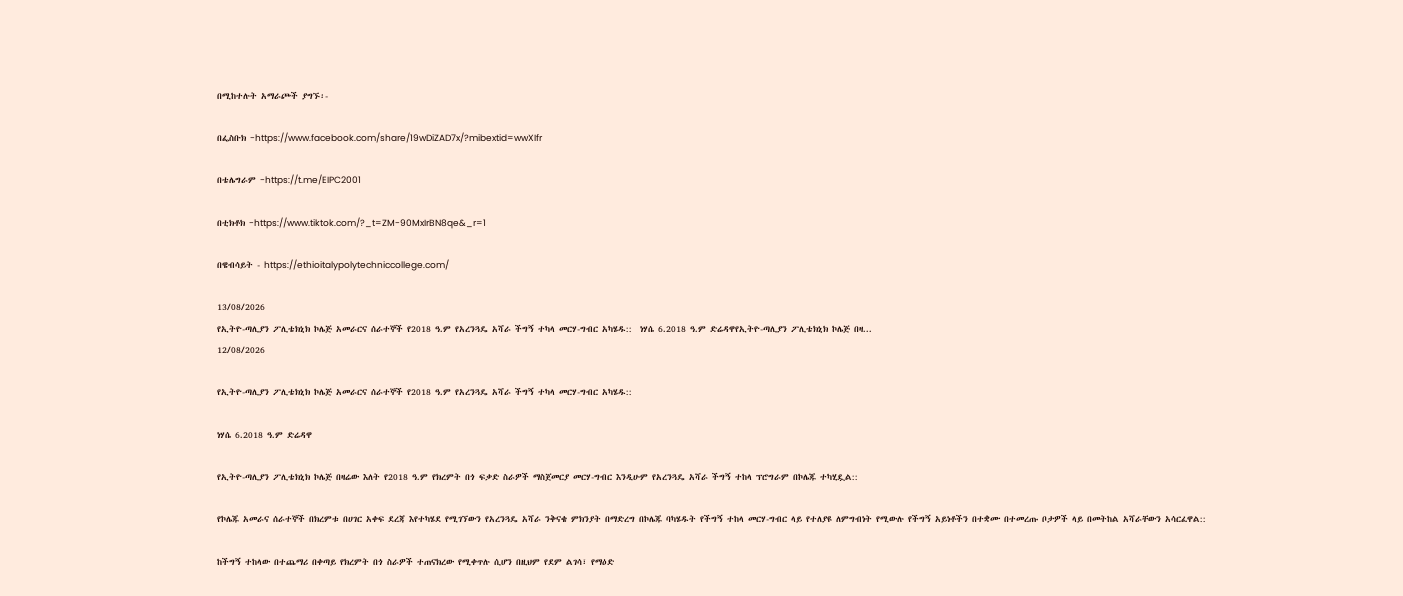በሚከተሉት አማራጮች ያግኙ፡-

በፌስቡክ -https://www.facebook.com/share/19wDiZAD7x/?mibextid=wwXIfr

በቴሌግራም -https://t.me/EIPC2001

በቲክቶክ -https://www.tiktok.com/?_t=ZM-90MxIrBN8qe&_r=1

በዌብሳይት - https://ethioitalypolytechniccollege.com/

13/08/2026
የኢትዮ-ጣሊያን ፖሊቴክኒክ ኮሌጅ አመራርና ሰራተኞች የ2018 ዓ.ም የአረንጓዴ አሻራ ችግኝ ተካላ መርሃ-ግብር አካሄዱ::  ነሃሴ 6.2018 ዓ.ም ድሬዳዋየኢትዮ-ጣሊያን ፖሊቴክኒክ ኮሌጅ በዛ...
12/08/2026

የኢትዮ-ጣሊያን ፖሊቴክኒክ ኮሌጅ አመራርና ሰራተኞች የ2018 ዓ.ም የአረንጓዴ አሻራ ችግኝ ተካላ መርሃ-ግብር አካሄዱ::

ነሃሴ 6.2018 ዓ.ም ድሬዳዋ

የኢትዮ-ጣሊያን ፖሊቴክኒክ ኮሌጅ በዛሬው እለት የ2018 ዓ.ም የክረምት በጎ ፍቃድ ስራዎች ማስጀመርያ መርሃ-ግብር እንዲሁም የአረንጓዴ አሻራ ችግኝ ተከላ ፕሮግራም በኮሌጁ ተካሂዷል::

የኮሌጁ አመራና ሰራተኞች በክረምቱ በሀገር አቀፍ ደረጃ እየተካሄደ የሚገኘውን የአረንጓዴ አሻራ ንቅናቄ ምክንያት በማድረግ በኮሌጁ ባካሄዱት የችግኝ ተከላ መርሃ-ግብር ላይ የተለያዩ ለምግብነት የሚውሉ የችግኝ አይነቶችን በተቋሙ በተመረጡ ቦታዎች ላይ በመትከል አሻራቸውን አሳርፈዋል::

ከችግኝ ተከላው በተጨማሪ በቀጣይ የክረምት በጎ ስራዎች ተጠናክረው የሚቀጥሉ ሲሆን በዚህም የደም ልገሳ፣ የማዕድ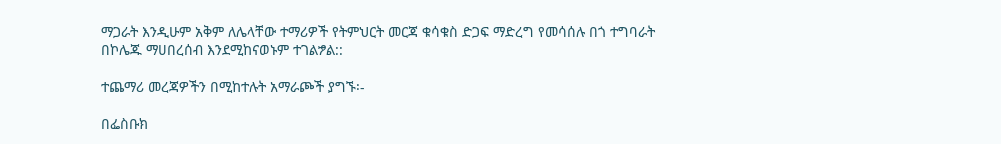ማጋራት እንዲሁም አቅም ለሌላቸው ተማሪዎች የትምህርት መርጃ ቁሳቁስ ድጋፍ ማድረግ የመሳሰሉ በጎ ተግባራት በኮሌጁ ማሀበረሰብ እንደሚከናወኑም ተገልፇል::

ተጨማሪ መረጃዎችን በሚከተሉት አማራጮች ያግኙ፡-

በፌስቡክ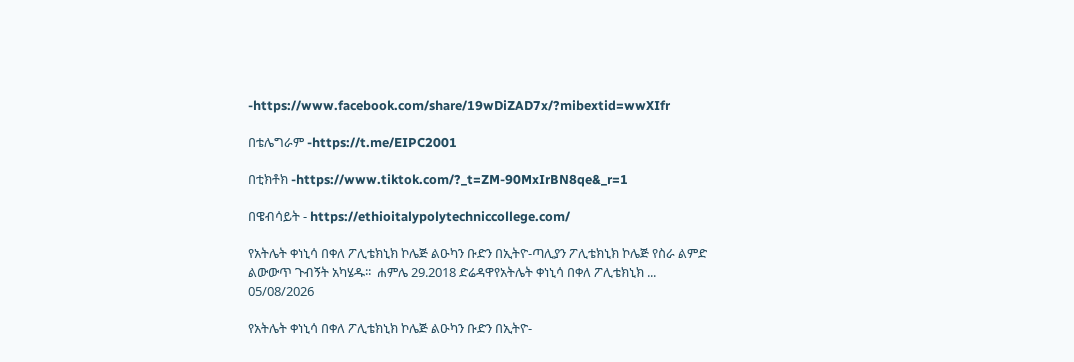-https://www.facebook.com/share/19wDiZAD7x/?mibextid=wwXIfr

በቴሌግራም -https://t.me/EIPC2001

በቲክቶክ -https://www.tiktok.com/?_t=ZM-90MxIrBN8qe&_r=1

በዌብሳይት - https://ethioitalypolytechniccollege.com/

የአትሌት ቀነኒሳ በቀለ ፖሊቴክኒክ ኮሌጅ ልዑካን ቡድን በኢትዮ-ጣሊያን ፖሊቴክኒክ ኮሌጅ የስራ ልምድ ልውውጥ ጉብኝት አካሄዱ፡፡  ሐምሌ 29.2018 ድሬዳዋየአትሌት ቀነኒሳ በቀለ ፖሊቴክኒክ ...
05/08/2026

የአትሌት ቀነኒሳ በቀለ ፖሊቴክኒክ ኮሌጅ ልዑካን ቡድን በኢትዮ-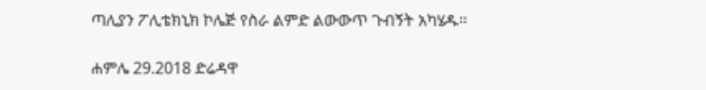ጣሊያን ፖሊቴክኒክ ኮሌጅ የስራ ልምድ ልውውጥ ጉብኝት አካሄዱ፡፡

ሐምሌ 29.2018 ድሬዳዋ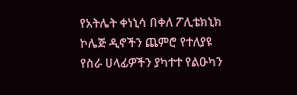የአትሌት ቀነኒሳ በቀለ ፖሊቴክኒክ ኮሌጅ ዲኖችን ጨምሮ የተለያዩ የስራ ሀላፊዎችን ያካተተ የልዑካን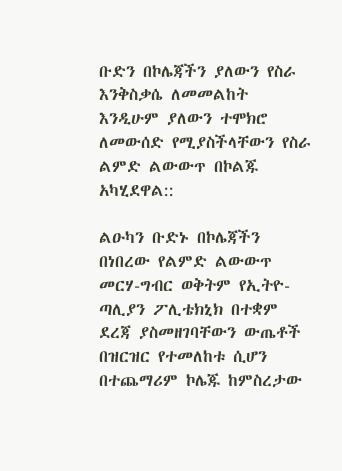ቡድን በኮሌጃችን ያለውን የስራ እንቅስቃሴ ለመመልከት እንዲሁም ያለውን ተሞክሮ ለመውሰድ የሚያስችላቸውን የስራ ልምድ ልውውጥ በኮልጁ አካሂደዋል::

ልዑካን ቡድኑ በኮሌጃችን በነበረው የልምድ ልውውጥ መርሃ-ግብር ወቅትም የኢትዮ-ጣሊያን ፖሊቴክኒክ በተቋም ደረጃ ያስመዘገባቸውን ውጤቶች በዝርዝር የተመለከቱ ሲሆን በተጨማሪም ኮሌጁ ከምስረታው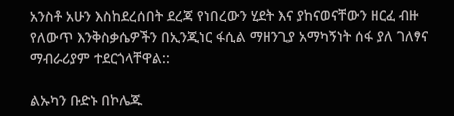አንስቶ አሁን እስከደረሰበት ደረጃ የነበረውን ሂደት እና ያከናወናቸውን ዘርፈ ብዙ የለውጥ እንቅስቃሴዎችን በኢንጂነር ፋሲል ማዘንጊያ አማካኝነት ሰፋ ያለ ገለፃና ማብራሪያም ተደርጎላቸዋል::

ልኡካን ቡድኑ በኮሌጁ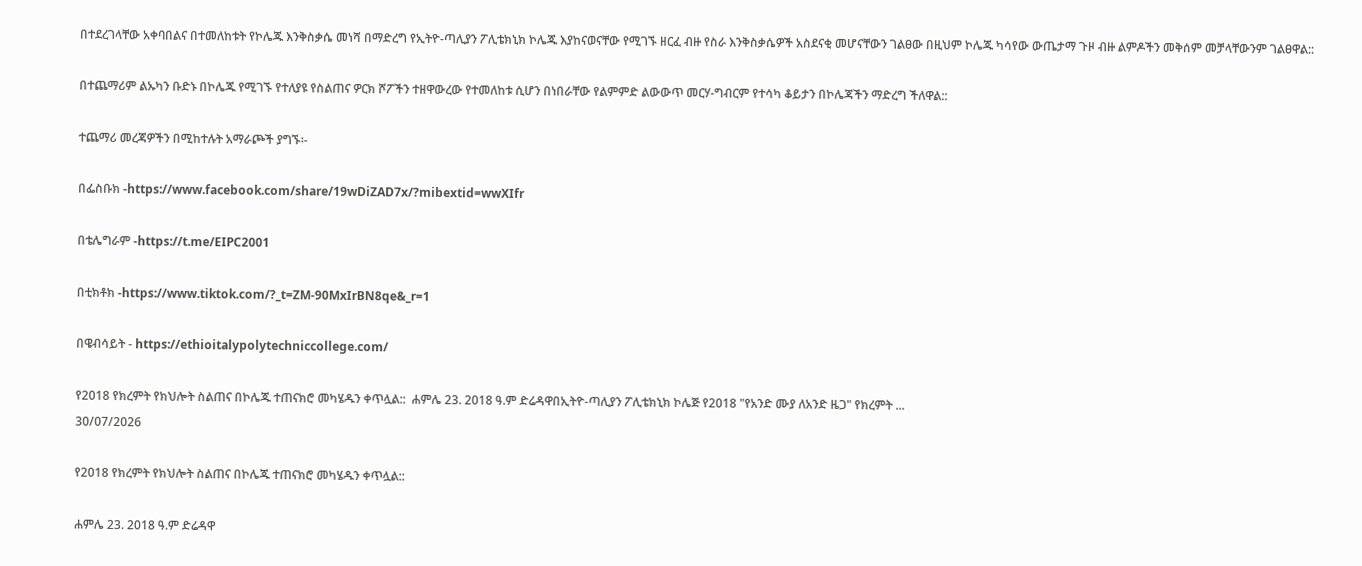በተደረገላቸው አቀባበልና በተመለከቱት የኮሌጁ እንቅስቃሴ መነሻ በማድረግ የኢትዮ-ጣሊያን ፖሊቴክኒክ ኮሌጁ እያከናወናቸው የሚገኙ ዘርፈ ብዙ የስራ እንቅስቃሴዎች አስደናቂ መሆናቸውን ገልፀው በዚህም ኮሌጁ ካሳየው ውጤታማ ጉዞ ብዙ ልምዶችን መቅሰም መቻላቸውንም ገልፀዋል::

በተጨማሪም ልኡካን ቡድኑ በኮሌጁ የሚገኙ የተለያዩ የስልጠና ዎርክ ሾፖችን ተዘዋውረው የተመለከቱ ሲሆን በነበራቸው የልምምድ ልውውጥ መርሃ-ግብርም የተሳካ ቆይታን በኮሌጃችን ማድረግ ችለዋል::

ተጨማሪ መረጃዎችን በሚከተሉት አማራጮች ያግኙ፡-

በፌስቡክ -https://www.facebook.com/share/19wDiZAD7x/?mibextid=wwXIfr

በቴሌግራም -https://t.me/EIPC2001

በቲክቶክ -https://www.tiktok.com/?_t=ZM-90MxIrBN8qe&_r=1

በዌብሳይት - https://ethioitalypolytechniccollege.com/

የ2018 የክረምት የክህሎት ስልጠና በኮሌጁ ተጠናክሮ መካሄዱን ቀጥሏል::  ሐምሌ 23. 2018 ዓ.ም ድሬዳዋበኢትዮ-ጣሊያን ፖሊቴክኒክ ኮሌጅ የ2018 "የአንድ ሙያ ለአንድ ዜጋ" የክረምት ...
30/07/2026

የ2018 የክረምት የክህሎት ስልጠና በኮሌጁ ተጠናክሮ መካሄዱን ቀጥሏል::

ሐምሌ 23. 2018 ዓ.ም ድሬዳዋ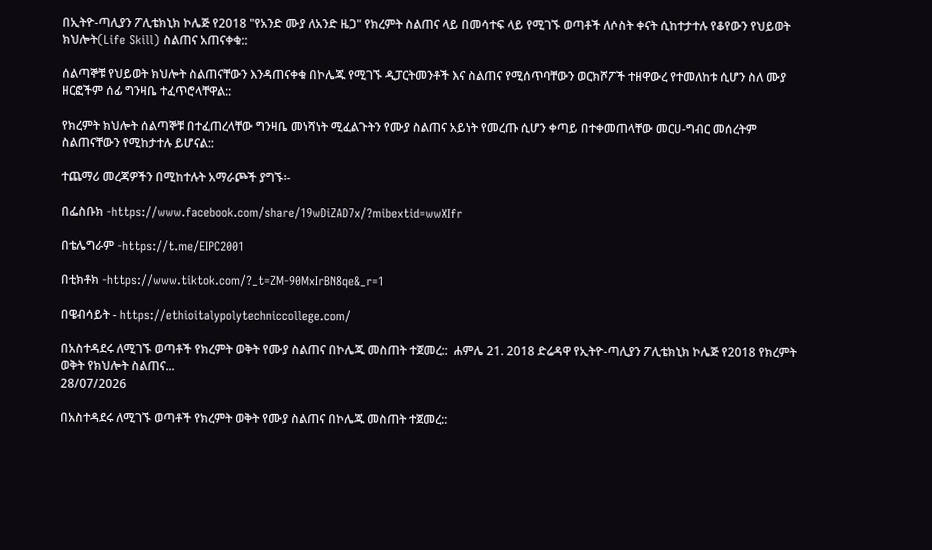በኢትዮ-ጣሊያን ፖሊቴክኒክ ኮሌጅ የ2018 "የአንድ ሙያ ለአንድ ዜጋ" የክረምት ስልጠና ላይ በመሳተፍ ላይ የሚገኙ ወጣቶች ለሶስት ቀናት ሲከተታተሉ የቆየውን የህይወት ክህሎት(Life Skill) ስልጠና አጠናቀቁ::

ሰልጣኞቹ የህይወት ክህሎት ስልጠናቸውን እንዳጠናቀቁ በኮሌጁ የሚገኙ ዲፓርትመንቶች እና ስልጠና የሚሰጥባቸውን ወርክሾፖች ተዘዋውረ የተመለከቱ ሲሆን ስለ ሙያ ዘርፎችም ሰፊ ግንዛቤ ተፈጥሮላቸዋል::

የክረምት ክህሎት ሰልጣኞቹ በተፈጠረላቸው ግንዛቤ መነሻነት ሚፈልጉትን የሙያ ስልጠና አይነት የመረጡ ሲሆን ቀጣይ በተቀመጠላቸው መርሀ-ግብር መሰረትም ስልጠናቸውን የሚከታተሉ ይሆናል::

ተጨማሪ መረጃዎችን በሚከተሉት አማራጮች ያግኙ፡-

በፌስቡክ -https://www.facebook.com/share/19wDiZAD7x/?mibextid=wwXIfr

በቴሌግራም -https://t.me/EIPC2001

በቲክቶክ -https://www.tiktok.com/?_t=ZM-90MxIrBN8qe&_r=1

በዌብሳይት - https://ethioitalypolytechniccollege.com/

በአስተዳደሩ ለሚገኙ ወጣቶች የክረምት ወቅት የሙያ ስልጠና በኮሌጁ መስጠት ተጀመረ::  ሐምሌ 21. 2018 ድሬዳዋ የኢትዮ-ጣሊያን ፖሊቴክኒክ ኮሌጅ የ2018 የክረምት ወቅት የክህሎት ስልጠና...
28/07/2026

በአስተዳደሩ ለሚገኙ ወጣቶች የክረምት ወቅት የሙያ ስልጠና በኮሌጁ መስጠት ተጀመረ::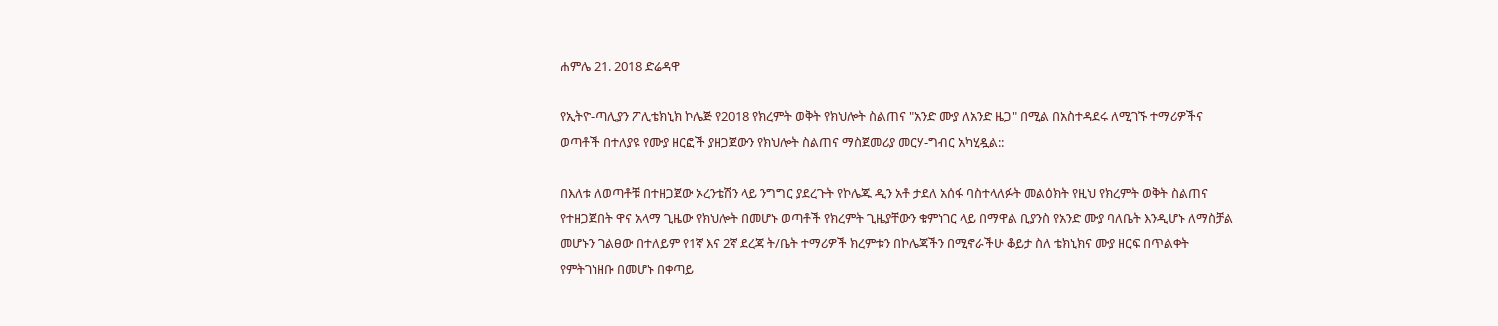ሐምሌ 21. 2018 ድሬዳዋ

የኢትዮ-ጣሊያን ፖሊቴክኒክ ኮሌጅ የ2018 የክረምት ወቅት የክህሎት ስልጠና "አንድ ሙያ ለአንድ ዜጋ" በሚል በአስተዳደሩ ለሚገኙ ተማሪዎችና ወጣቶች በተለያዩ የሙያ ዘርፎች ያዘጋጀውን የክህሎት ስልጠና ማስጀመሪያ መርሃ-ግብር አካሂዷል::

በእለቱ ለወጣቶቹ በተዘጋጀው ኦረንቴሽን ላይ ንግግር ያደረጉት የኮሌጁ ዲን አቶ ታደለ አሰፋ ባስተላለፉት መልዕክት የዚህ የክረምት ወቅት ስልጠና የተዘጋጀበት ዋና አላማ ጊዜው የክህሎት በመሆኑ ወጣቶች የክረምት ጊዜያቸውን ቁምነገር ላይ በማዋል ቢያንስ የአንድ ሙያ ባለቤት እንዲሆኑ ለማስቻል መሆኑን ገልፀው በተለይም የ1ኛ እና 2ኛ ደረጃ ት/ቤት ተማሪዎች ክረምቱን በኮሌጃችን በሚኖራችሁ ቆይታ ስለ ቴክኒክና ሙያ ዘርፍ በጥልቀት የምትገነዘቡ በመሆኑ በቀጣይ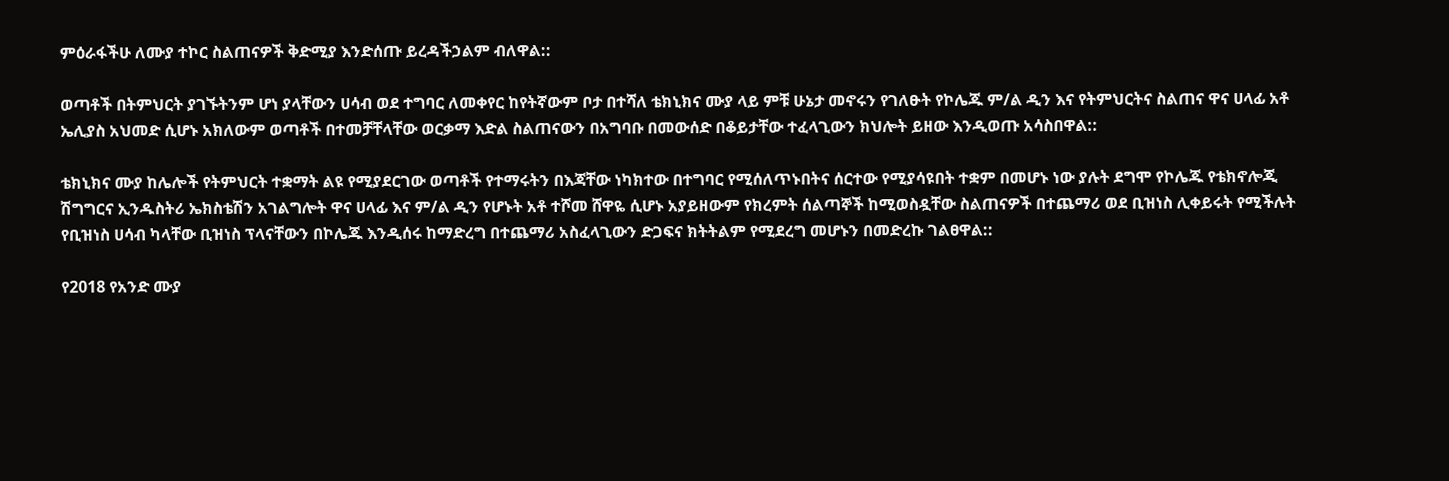ምዕራፋችሁ ለሙያ ተኮር ስልጠናዎች ቅድሚያ እንድሰጡ ይረዳችኃልም ብለዋል::

ወጣቶች በትምህርት ያገኙትንም ሆነ ያላቸውን ሀሳብ ወደ ተግባር ለመቀየር ከየትኛውም ቦታ በተሻለ ቴክኒክና ሙያ ላይ ምቹ ሁኔታ መኖሩን የገለፁት የኮሌጁ ም/ል ዲን እና የትምህርትና ስልጠና ዋና ሀላፊ አቶ ኤሊያስ አህመድ ሲሆኑ አክለውም ወጣቶች በተመቻቸላቸው ወርቃማ እድል ስልጠናውን በአግባቡ በመውሰድ በቆይታቸው ተፈላጊውን ክህሎት ይዘው እንዲወጡ አሳስበዋል::

ቴክኒክና ሙያ ከሌሎች የትምህርት ተቋማት ልዩ የሚያደርገው ወጣቶች የተማሩትን በእጃቸው ነካክተው በተግባር የሚሰለጥኑበትና ሰርተው የሚያሳዩበት ተቋም በመሆኑ ነው ያሉት ደግሞ የኮሌጁ የቴክኖሎጂ ሽግግርና ኢንዱስትሪ ኤክስቴሽን አገልግሎት ዋና ሀላፊ እና ም/ል ዲን የሆኑት አቶ ተሾመ ሸዋዬ ሲሆኑ አያይዘውም የክረምት ሰልጣኞች ከሚወስዷቸው ስልጠናዎች በተጨማሪ ወደ ቢዝነስ ሊቀይሩት የሚችሉት የቢዝነስ ሀሳብ ካላቸው ቢዝነስ ፕላናቸውን በኮሌጁ እንዲሰሩ ከማድረግ በተጨማሪ አስፈላጊውን ድጋፍና ክትትልም የሚደረግ መሆኑን በመድረኩ ገልፀዋል::

የ2018 የአንድ ሙያ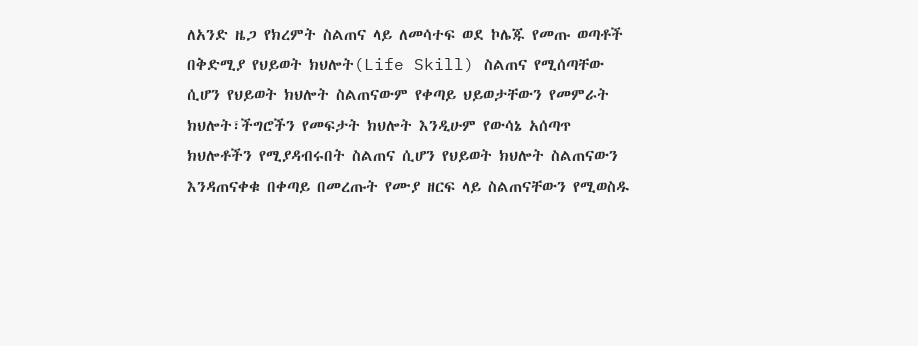ለአንድ ዜጋ የክረምት ስልጠና ላይ ለመሳተፍ ወደ ኮሌጁ የመጡ ወጣቶች በቅድሚያ የህይወት ክህሎት(Life Skill) ስልጠና የሚሰጣቸው ሲሆን የህይወት ክህሎት ስልጠናውም የቀጣይ ህይወታቸውን የመምራት ክህሎት፣ችግሮችን የመፍታት ክህሎት እንዲሁም የውሳኔ አሰጣጥ ክህሎቶችን የሚያዳብሩበት ስልጠና ሲሆን የህይወት ክህሎት ስልጠናውን እንዳጠናቀቁ በቀጣይ በመረጡት የሙያ ዘርፍ ላይ ስልጠናቸውን የሚወስዱ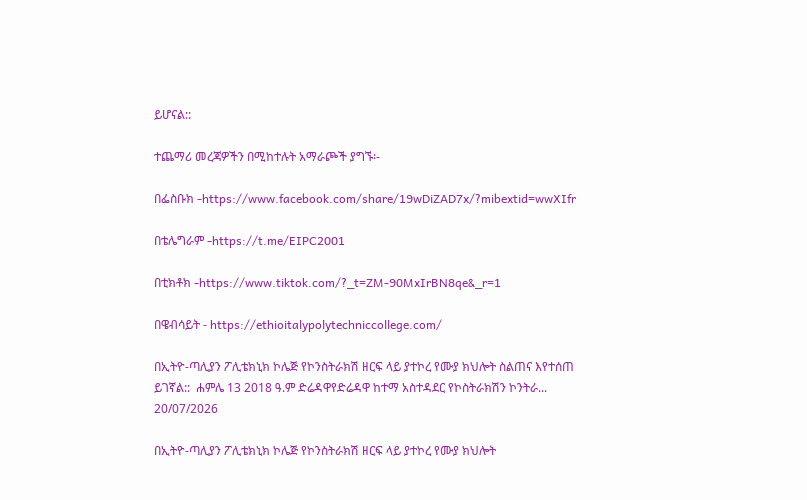ይሆናል::

ተጨማሪ መረጃዎችን በሚከተሉት አማራጮች ያግኙ፡-

በፌስቡክ -https://www.facebook.com/share/19wDiZAD7x/?mibextid=wwXIfr

በቴሌግራም -https://t.me/EIPC2001

በቲክቶክ -https://www.tiktok.com/?_t=ZM-90MxIrBN8qe&_r=1

በዌብሳይት - https://ethioitalypolytechniccollege.com/

በኢትዮ-ጣሊያን ፖሊቴክኒክ ኮሌጅ የኮንስትራክሽ ዘርፍ ላይ ያተኮረ የሙያ ክህሎት ስልጠና እየተሰጠ ይገኛል::  ሐምሌ 13 2018 ዓ.ም ድሬዳዋየድሬዳዋ ከተማ አስተዳደር የኮስትራክሽን ኮንትራ...
20/07/2026

በኢትዮ-ጣሊያን ፖሊቴክኒክ ኮሌጅ የኮንስትራክሽ ዘርፍ ላይ ያተኮረ የሙያ ክህሎት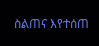ስልጠና እየተሰጠ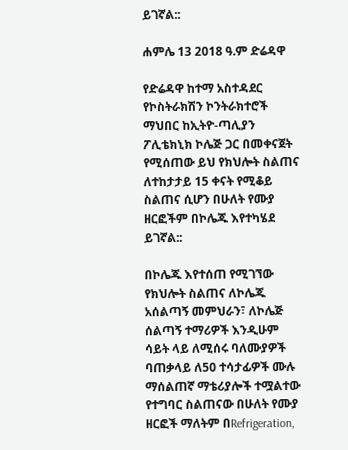ይገኛል::

ሐምሌ 13 2018 ዓ.ም ድሬዳዋ

የድሬዳዋ ከተማ አስተዳደር የኮስትራክሽን ኮንትራክተሮች ማህበር ከኢትዮ-ጣሊያን ፖሊቴክኒክ ኮሌጅ ጋር በመቀናጀት የሚሰጠው ይህ የክህሎት ስልጠና ለተከታታይ 15 ቀናት የሚቆይ ስልጠና ሲሆን በሁለት የሙያ ዘርፎችም በኮሌጁ እየተካሄደ ይገኛል::

በኮሌጁ እየተሰጠ የሚገኘው የክህሎት ስልጠና ለኮሌጁ አሰልጣኝ መምህራን፣ ለኮሌጅ ሰልጣኝ ተማሪዎች እንዲሁም ሳይት ላይ ለሚሰሩ ባለሙያዎች ባጠቃላይ ለ50 ተሳታፊዎች ሙሉ ማሰልጠኛ ማቴሪያሎች ተሟልተው የተግባር ስልጠናው በሁለት የሙያ ዘርፎች ማለትም በRefrigeration,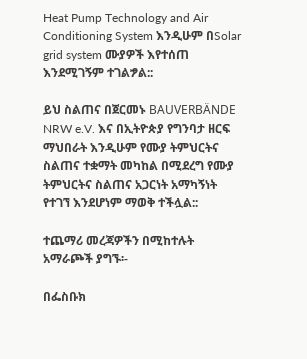Heat Pump Technology and Air Conditioning System እንዲሁም በSolar grid system ሙያዎች እየተሰጠ እንደሚገኝም ተገልፇል::

ይህ ስልጠና በጀርመኑ BAUVERBÄNDE NRW e.V. እና በኢትዮጵያ የግንባታ ዘርፍ ማህበራት እንዲሁም የሙያ ትምህርትና ስልጠና ተቋማት መካከል በሚደረግ የሙያ ትምህርትና ስልጠና አጋርነት አማካኝነት የተገኘ እንደሆነም ማወቅ ተችሏል::

ተጨማሪ መረጃዎችን በሚከተሉት አማራጮች ያግኙ፡-

በፌስቡክ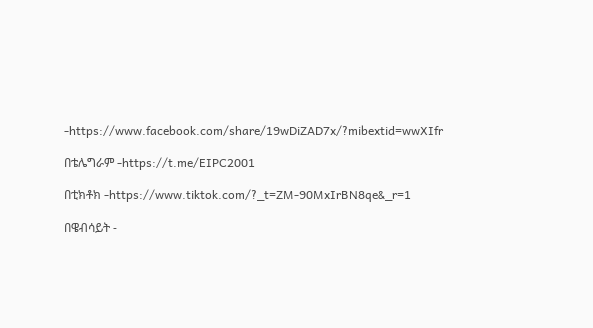-https://www.facebook.com/share/19wDiZAD7x/?mibextid=wwXIfr

በቴሌግራም -https://t.me/EIPC2001

በቲክቶክ -https://www.tiktok.com/?_t=ZM-90MxIrBN8qe&_r=1

በዌብሳይት -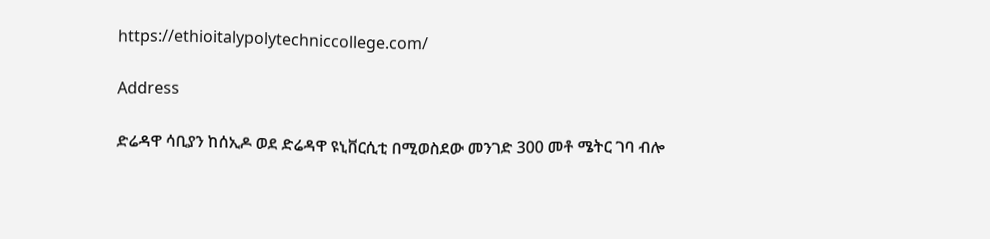https://ethioitalypolytechniccollege.com/

Address

ድሬዳዋ ሳቢያን ከሰኢዶ ወደ ድሬዳዋ ዩኒቨርሲቲ በሚወስደው መንገድ 300 መቶ ሜትር ገባ ብሎ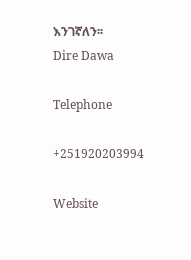እንገኛለን፡፡
Dire Dawa

Telephone

+251920203994

Website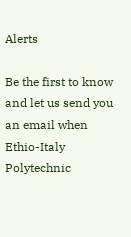Alerts

Be the first to know and let us send you an email when Ethio-Italy Polytechnic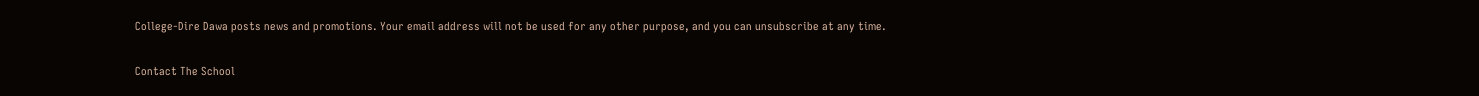College-Dire Dawa posts news and promotions. Your email address will not be used for any other purpose, and you can unsubscribe at any time.

Contact The School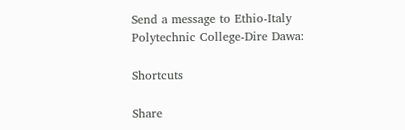Send a message to Ethio-Italy Polytechnic College-Dire Dawa:

Shortcuts

Share